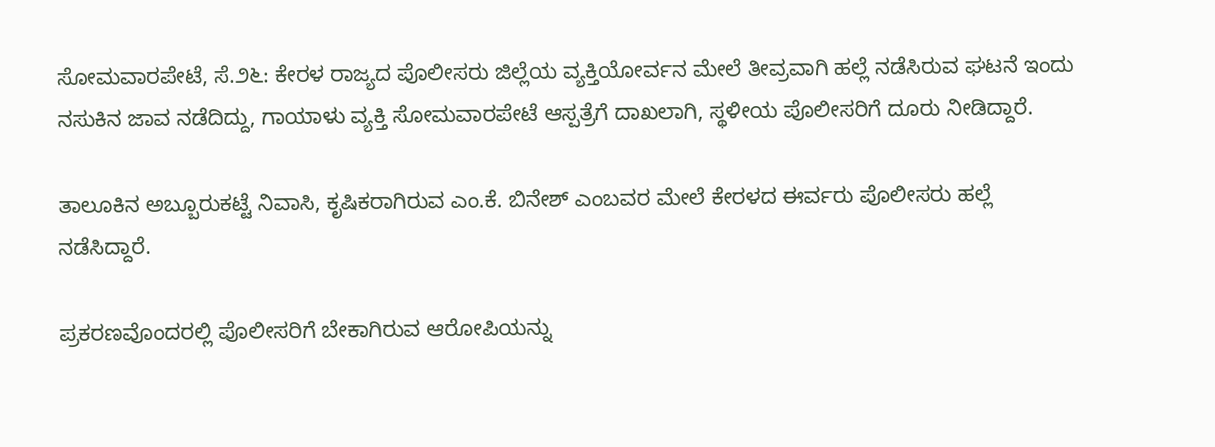ಸೋಮವಾರಪೇಟೆ, ಸೆ.೨೬: ಕೇರಳ ರಾಜ್ಯದ ಪೊಲೀಸರು ಜಿಲ್ಲೆಯ ವ್ಯಕ್ತಿಯೋರ್ವನ ಮೇಲೆ ತೀವ್ರವಾಗಿ ಹಲ್ಲೆ ನಡೆಸಿರುವ ಘಟನೆ ಇಂದು ನಸುಕಿನ ಜಾವ ನಡೆದಿದ್ದು, ಗಾಯಾಳು ವ್ಯಕ್ತಿ ಸೋಮವಾರಪೇಟೆ ಆಸ್ಪತ್ರೆಗೆ ದಾಖಲಾಗಿ, ಸ್ಥಳೀಯ ಪೊಲೀಸರಿಗೆ ದೂರು ನೀಡಿದ್ದಾರೆ.

ತಾಲೂಕಿನ ಅಬ್ಬೂರುಕಟ್ಟೆ ನಿವಾಸಿ, ಕೃಷಿಕರಾಗಿರುವ ಎಂ.ಕೆ. ಬಿನೇಶ್ ಎಂಬವರ ಮೇಲೆ ಕೇರಳದ ಈರ್ವರು ಪೊಲೀಸರು ಹಲ್ಲೆ ನಡೆಸಿದ್ದಾರೆ.

ಪ್ರಕರಣವೊಂದರಲ್ಲಿ ಪೊಲೀಸರಿಗೆ ಬೇಕಾಗಿರುವ ಆರೋಪಿಯನ್ನು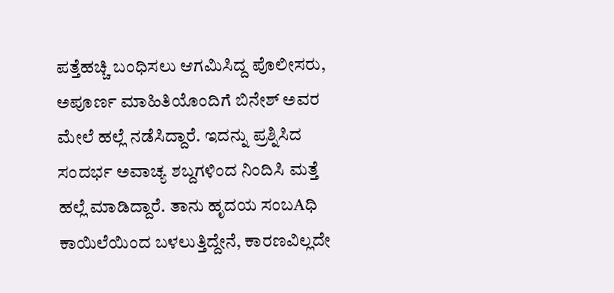ಪತ್ತೆಹಚ್ಚಿ ಬಂಧಿಸಲು ಆಗಮಿಸಿದ್ದ ಪೊಲೀಸರು, ಅಪೂರ್ಣ ಮಾಹಿತಿಯೊಂದಿಗೆ ಬಿನೇಶ್ ಅವರ ಮೇಲೆ ಹಲ್ಲೆ ನಡೆಸಿದ್ದಾರೆ. ಇದನ್ನು ಪ್ರಶ್ನಿಸಿದ ಸಂದರ್ಭ ಅವಾಚ್ಯ ಶಬ್ದಗಳಿಂದ ನಿಂದಿಸಿ ಮತ್ತೆ ಹಲ್ಲೆ ಮಾಡಿದ್ದಾರೆ. ತಾನು ಹೃದಯ ಸಂಬAಧಿ ಕಾಯಿಲೆಯಿಂದ ಬಳಲುತ್ತಿದ್ದೇನೆ, ಕಾರಣವಿಲ್ಲದೇ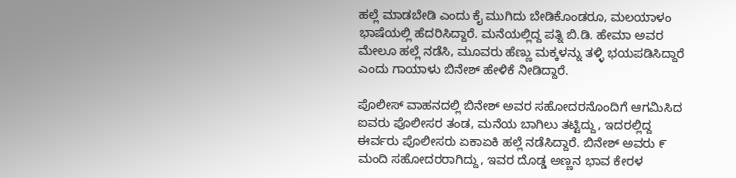ಹಲ್ಲೆ ಮಾಡಬೇಡಿ ಎಂದು ಕೈ ಮುಗಿದು ಬೇಡಿಕೊಂಡರೂ, ಮಲಯಾಳಂ ಭಾಷೆಯಲ್ಲಿ ಹೆದರಿಸಿದ್ದಾರೆ. ಮನೆಯಲ್ಲಿದ್ದ ಪತ್ನಿ ಬಿ.ಡಿ. ಹೇಮಾ ಅವರ ಮೇಲೂ ಹಲ್ಲೆ ನಡೆಸಿ, ಮೂವರು ಹೆಣ್ಣು ಮಕ್ಕಳನ್ನು ತಳ್ಳಿ ಭಯಪಡಿಸಿದ್ದಾರೆ ಎಂದು ಗಾಯಾಳು ಬಿನೇಶ್ ಹೇಳಿಕೆ ನೀಡಿದ್ದಾರೆ.

ಪೊಲೀಸ್ ವಾಹನದಲ್ಲಿ ಬಿನೇಶ್ ಅವರ ಸಹೋದರನೊಂದಿಗೆ ಆಗಮಿಸಿದ ಐವರು ಪೊಲೀಸರ ತಂಡ, ಮನೆಯ ಬಾಗಿಲು ತಟ್ಟಿದ್ದು, ಇದರಲ್ಲಿದ್ದ ಈರ್ವರು ಪೊಲೀಸರು ಏಕಾಏಕಿ ಹಲ್ಲೆ ನಡೆಸಿದ್ದಾರೆ. ಬಿನೇಶ್ ಅವರು ೯ ಮಂದಿ ಸಹೋದರರಾಗಿದ್ದು, ಇವರ ದೊಡ್ಡ ಅಣ್ಣನ ಭಾವ ಕೇರಳ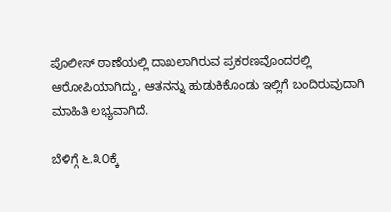ಪೊಲೀಸ್ ಠಾಣೆಯಲ್ಲಿ ದಾಖಲಾಗಿರುವ ಪ್ರಕರಣವೊಂದರಲ್ಲಿ ಆರೋಪಿಯಾಗಿದ್ದು, ಆತನನ್ನು ಹುಡುಕಿಕೊಂಡು ಇಲ್ಲಿಗೆ ಬಂದಿರುವುದಾಗಿ ಮಾಹಿತಿ ಲಭ್ಯವಾಗಿದೆ.

ಬೆಳಿಗ್ಗೆ ೬.೩೦ಕ್ಕೆ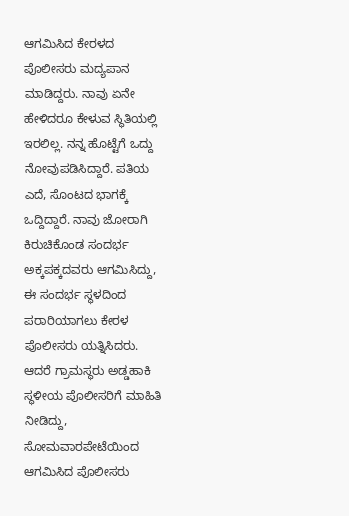ಆಗಮಿಸಿದ ಕೇರಳದ ಪೊಲೀಸರು ಮದ್ಯಪಾನ ಮಾಡಿದ್ದರು. ನಾವು ಏನೇ ಹೇಳಿದರೂ ಕೇಳುವ ಸ್ಥಿತಿಯಲ್ಲಿ ಇರಲಿಲ್ಲ. ನನ್ನ ಹೊಟ್ಟೆಗೆ ಒದ್ದು ನೋವುಪಡಿಸಿದ್ದಾರೆ. ಪತಿಯ ಎದೆ, ಸೊಂಟದ ಭಾಗಕ್ಕೆ ಒದ್ದಿದ್ದಾರೆ. ನಾವು ಜೋರಾಗಿ ಕಿರುಚಿಕೊಂಡ ಸಂದರ್ಭ ಅಕ್ಕಪಕ್ಕದವರು ಆಗಮಿಸಿದ್ದು, ಈ ಸಂದರ್ಭ ಸ್ಥಳದಿಂದ ಪರಾರಿಯಾಗಲು ಕೇರಳ ಪೊಲೀಸರು ಯತ್ನಿಸಿದರು. ಆದರೆ ಗ್ರಾಮಸ್ಥರು ಅಡ್ಡಹಾಕಿ ಸ್ಥಳೀಯ ಪೊಲೀಸರಿಗೆ ಮಾಹಿತಿ ನೀಡಿದ್ದು, ಸೋಮವಾರಪೇಟೆಯಿಂದ ಆಗಮಿಸಿದ ಪೊಲೀಸರು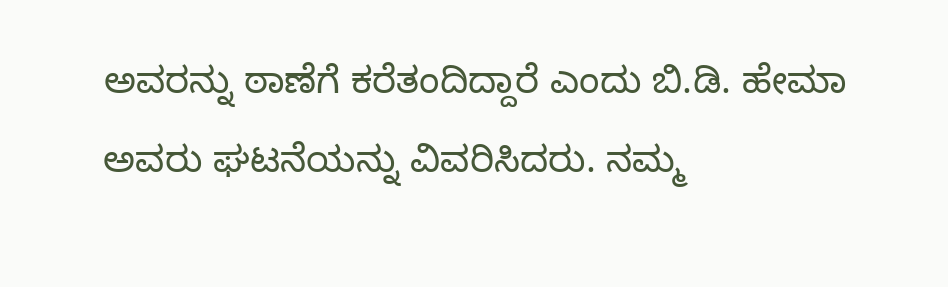ಅವರನ್ನು ಠಾಣೆಗೆ ಕರೆತಂದಿದ್ದಾರೆ ಎಂದು ಬಿ.ಡಿ. ಹೇಮಾ ಅವರು ಘಟನೆಯನ್ನು ವಿವರಿಸಿದರು. ನಮ್ಮ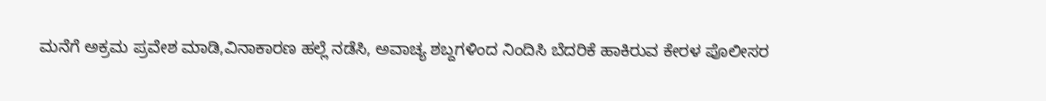ಮನೆಗೆ ಅಕ್ರಮ ಪ್ರವೇಶ ಮಾಡಿ,ವಿನಾಕಾರಣ ಹಲ್ಲೆ ನಡೆಸಿ, ಅವಾಚ್ಯ ಶಬ್ದಗಳಿಂದ ನಿಂದಿಸಿ ಬೆದರಿಕೆ ಹಾಕಿರುವ ಕೇರಳ ಪೊಲೀಸರ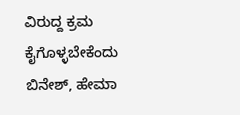ವಿರುದ್ದ ಕ್ರಮ ಕೈಗೊಳ್ಳಬೇಕೆಂದು ಬಿನೇಶ್, ಹೇಮಾ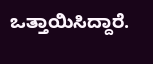ಒತ್ತಾಯಿಸಿದ್ದಾರೆ.